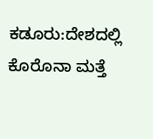ಕಡೂರು:ದೇಶದಲ್ಲಿ ಕೊರೊನಾ ಮತ್ತೆ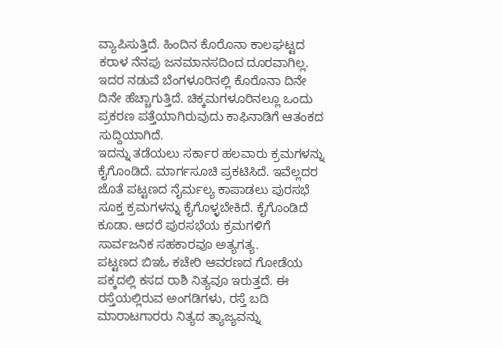ವ್ಯಾಪಿಸುತ್ತಿದೆ. ಹಿಂದಿನ ಕೊರೊನಾ ಕಾಲಘಟ್ಟದ ಕರಾಳ ನೆನಪು ಜನಮಾನಸದಿಂದ ದೂರವಾಗಿಲ್ಲ. ಇದರ ನಡುವೆ ಬೆಂಗಳೂರಿನಲ್ಲಿ ಕೊರೊನಾ ದಿನೇ ದಿನೇ ಹೆಚ್ಚಾಗುತ್ತಿದೆ. ಚಿಕ್ಕಮಗಳೂರಿನಲ್ಲೂ ಒಂದು ಪ್ರಕರಣ ಪತ್ತೆಯಾಗಿರುವುದು ಕಾಫಿನಾಡಿಗೆ ಆತಂಕದ ಸುದ್ದಿಯಾಗಿದೆ.
ಇದನ್ನು ತಡೆಯಲು ಸರ್ಕಾರ ಹಲವಾರು ಕ್ರಮಗಳನ್ನು ಕೈಗೊಂಡಿದೆ. ಮಾರ್ಗಸೂಚಿ ಪ್ರಕಟಿಸಿದೆ. ಇವೆಲ್ಲದರ ಜೊತೆ ಪಟ್ಟಣದ ನೈರ್ಮಲ್ಯ ಕಾಪಾಡಲು ಪುರಸಭೆ ಸೂಕ್ತ ಕ್ರಮಗಳನ್ನು ಕೈಗೊಳ್ಳಬೇಕಿದೆ. ಕೈಗೊಂಡಿದೆ ಕೂಡಾ. ಆದರೆ ಪುರಸಭೆಯ ಕ್ರಮಗಳಿಗೆ ಸಾರ್ವಜನಿಕ ಸಹಕಾರವೂ ಅತ್ಯಗತ್ಯ.
ಪಟ್ಟಣದ ಬಿಇಓ ಕಚೇರಿ ಆವರಣದ ಗೋಡೆಯ ಪಕ್ಕದಲ್ಲಿ ಕಸದ ರಾಶಿ ನಿತ್ಯವೂ ಇರುತ್ತದೆ. ಈ ರಸ್ತೆಯಲ್ಲಿರುವ ಅಂಗಡಿಗಳು, ರಸ್ತೆ ಬದಿ ಮಾರಾಟಗಾರರು ನಿತ್ಯದ ತ್ಯಾಜ್ಯವನ್ನು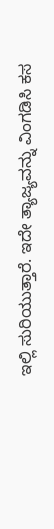ಇಲ್ಲಿ ಸುರಿಯುತ್ತಾರೆ. ಇದೇ ತ್ಯಾಜ್ಯವನ್ನು ವಿಂಗಡಿಸಿ ಕಸ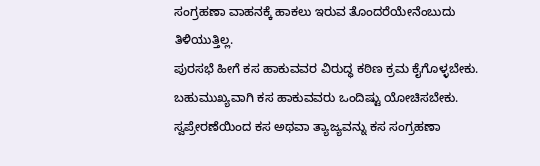ಸಂಗ್ರಹಣಾ ವಾಹನಕ್ಕೆ ಹಾಕಲು ಇರುವ ತೊಂದರೆಯೇನೆಂಬುದು ತಿಳಿಯುತ್ತಿಲ್ಲ.
ಪುರಸಭೆ ಹೀಗೆ ಕಸ ಹಾಕುವವರ ವಿರುದ್ಧ ಕಠಿಣ ಕ್ರಮ ಕೈಗೊಳ್ಳಬೇಕು.
ಬಹುಮುಖ್ಯವಾಗಿ ಕಸ ಹಾಕುವವರು ಒಂದಿಷ್ಟು ಯೋಚಿಸಬೇಕು. ಸ್ವಪ್ರೇರಣೆಯಿಂದ ಕಸ ಅಥವಾ ತ್ಯಾಜ್ಯವನ್ನು ಕಸ ಸಂಗ್ರಹಣಾ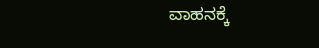ವಾಹನಕ್ಕೆ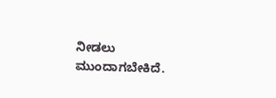ನೀಡಲು ಮುಂದಾಗಬೇಕಿದೆ.